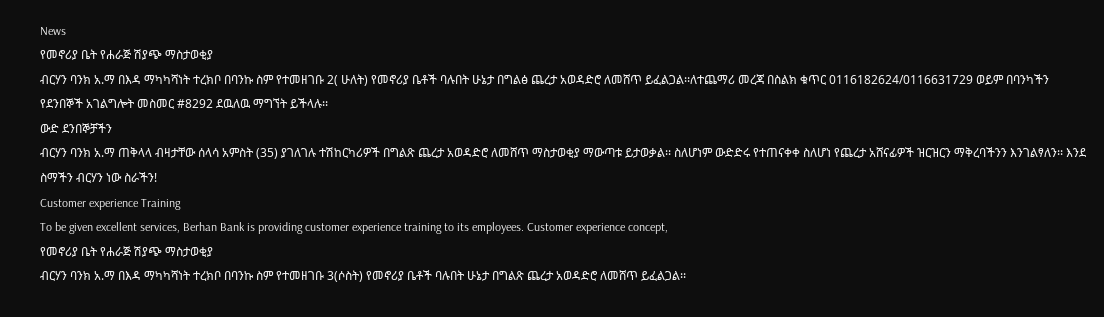News
የመኖሪያ ቤት የሐራጅ ሽያጭ ማስታወቂያ
ብርሃን ባንክ አ.ማ በእዳ ማካካሻነት ተረክቦ በባንኩ ስም የተመዘገቡ 2( ሁለት) የመኖሪያ ቤቶች ባሉበት ሁኔታ በግልፅ ጨረታ አወዳድሮ ለመሸጥ ይፈልጋል፡፡ለተጨማሪ መረጃ በስልክ ቁጥር 0116182624/0116631729 ወይም በባንካችን የደንበኞች አገልግሎት መስመር #8292 ደዉለዉ ማግኘት ይችላሉ፡፡
ውድ ደንበኞቻችን
ብርሃን ባንክ አ.ማ ጠቅላላ ብዛታቸው ሰላሳ አምስት (35) ያገለገሉ ተሽከርካሪዎች በግልጽ ጨረታ አወዳድሮ ለመሸጥ ማስታወቂያ ማውጣቱ ይታወቃል፡፡ ስለሆነም ውድድሩ የተጠናቀቀ ስለሆነ የጨረታ አሸናፊዎች ዝርዝርን ማቅረባችንን እንገልፃለን፡፡ እንደ ስማችን ብርሃን ነው ስራችን!
Customer experience Training
To be given excellent services, Berhan Bank is providing customer experience training to its employees. Customer experience concept,
የመኖሪያ ቤት የሐራጅ ሽያጭ ማስታወቂያ
ብርሃን ባንክ አ.ማ በእዳ ማካካሻነት ተረክቦ በባንኩ ስም የተመዘገቡ 3(ሶስት) የመኖሪያ ቤቶች ባሉበት ሁኔታ በግልጽ ጨረታ አወዳድሮ ለመሸጥ ይፈልጋል፡፡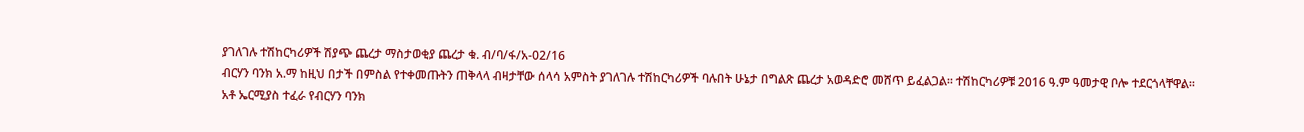ያገለገሉ ተሽከርካሪዎች ሽያጭ ጨረታ ማስታወቂያ ጨረታ ቁ. ብ/ባ/ፋ/አ-02/16
ብርሃን ባንክ አ.ማ ከዚህ በታች በምስል የተቀመጡትን ጠቅላላ ብዛታቸው ሰላሳ አምስት ያገለገሉ ተሽከርካሪዎች ባሉበት ሁኔታ በግልጽ ጨረታ አወዳድሮ መሸጥ ይፈልጋል፡፡ ተሽከርካሪዎቹ 2016 ዓ.ም ዓመታዊ ቦሎ ተደርጎላቸዋል፡፡
አቶ ኤርሚያስ ተፈራ የብርሃን ባንክ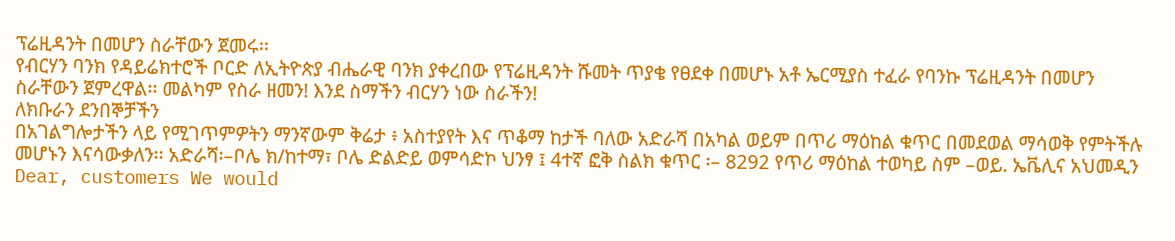ፕሬዚዳንት በመሆን ስራቸውን ጀመሩ፡፡
የብርሃን ባንክ የዳይሬክተሮች ቦርድ ለኢትዮጵያ ብሔራዊ ባንክ ያቀረበው የፕሬዚዳንት ሹመት ጥያቄ የፀደቀ በመሆኑ አቶ ኤርሚያስ ተፈራ የባንኩ ፕሬዚዳንት በመሆን ስራቸውን ጀምረዋል፡፡ መልካም የስራ ዘመን! እንደ ስማችን ብርሃን ነው ስራችን!
ለክቡራን ደንበኞቻችን
በአገልግሎታችን ላይ የሚገጥምዎትን ማንኛውም ቅሬታ ፥ አስተያየት እና ጥቆማ ከታች ባለው አድራሻ በአካል ወይም በጥሪ ማዕከል ቁጥር በመደወል ማሳወቅ የምትችሉ መሆኑን እናሳውቃለን፡፡ አድራሻ፡–ቦሌ ክ/ከተማ፣ ቦሌ ድልድይ ወምሳድኮ ህንፃ ፤ 4ተኛ ፎቅ ስልክ ቁጥር ፡– 8292 የጥሪ ማዕከል ተወካይ ስም –ወይ. ኤቬሊና አህመዲን Dear, customers We would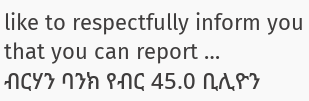like to respectfully inform you that you can report …
ብርሃን ባንክ የብር 45.0 ቢሊዮን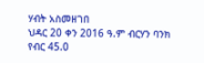ሃብት አስመዘገበ
ህዳር 20 ቀን 2016 ዓ.ም ብርሃን ባንክ የብር 45.0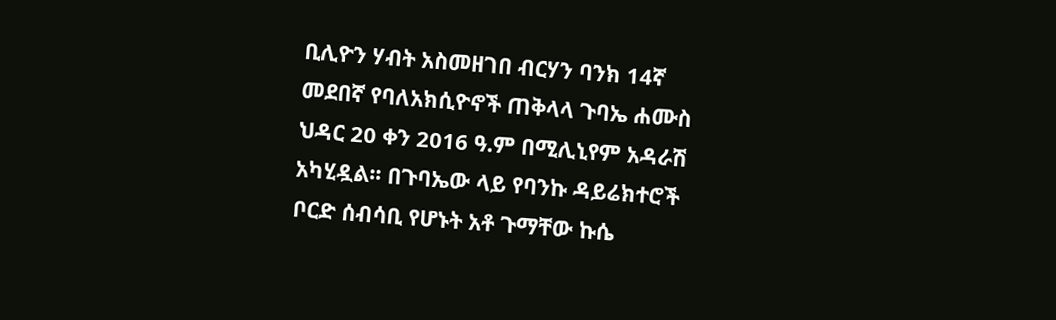ቢሊዮን ሃብት አስመዘገበ ብርሃን ባንክ 14ኛ መደበኛ የባለአክሲዮኖች ጠቅላላ ጉባኤ ሐሙስ ህዳር 20 ቀን 2016 ዓ.ም በሚሊኒየም አዳራሽ አካሂዷል፡፡ በጉባኤው ላይ የባንኩ ዳይሬክተሮች ቦርድ ሰብሳቢ የሆኑት አቶ ጉማቸው ኩሴ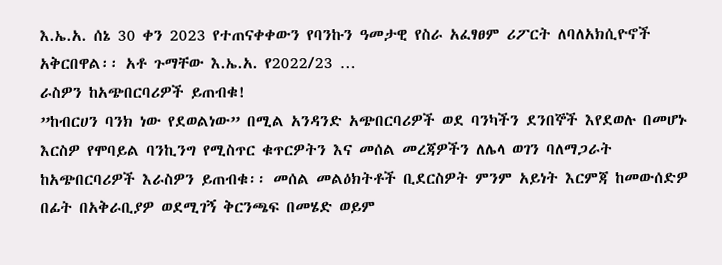እ.ኤ.አ. ሰኔ 30 ቀን 2023 የተጠናቀቀውን የባንኩን ዓመታዊ የስራ አፈፃፀም ሪፖርት ለባለአክሲዮኖች አቅርበዋል፡፡ አቶ ጉማቸው እ.ኤ.አ. የ2022/23 …
ራስዎን ከአጭበርባሪዎች ይጠብቁ!
”ከብርሀን ባንክ ነው የደወልነው” በሚል አንዳንድ አጭበርባሪዎች ወደ ባንካችን ደንበኞች እየደወሉ በመሆኑ እርስዎ የሞባይል ባንኪንግ የሚስጥር ቁጥርዎትን እና መሰል መረጃዎችን ለሌላ ወገን ባለማጋራት ከአጭበርባሪዎች እራስዎን ይጠብቁ፡፡ መሰል መልዕክትቶች ቢደርስዎት ምንም አይነት እርምጃ ከመውሰድዎ በፊት በአቅራቢያዎ ወደሚገኝ ቅርንጫፍ በመሄድ ወይም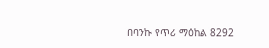በባንኩ የጥሪ ማዕከል 8292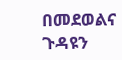በመደወልና ጉዳዩን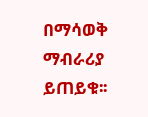በማሳወቅ ማብራሪያ ይጠይቁ፡፡